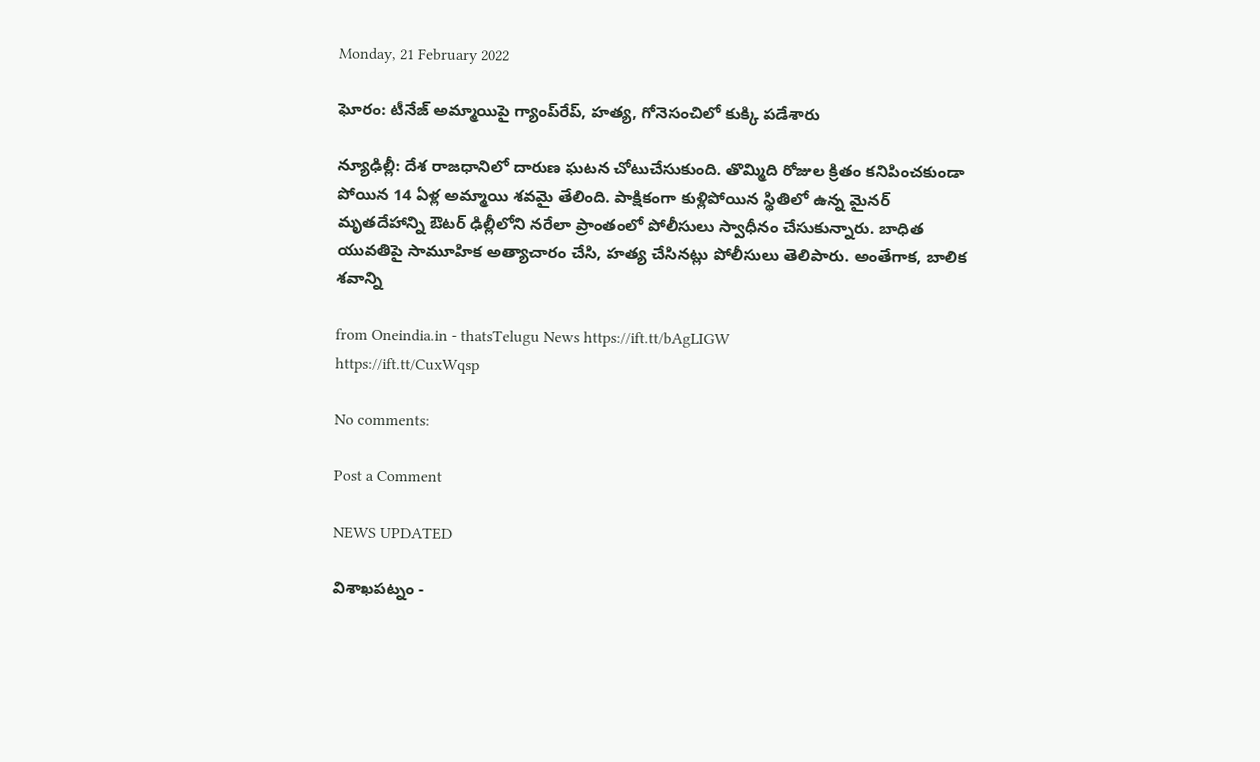Monday, 21 February 2022

ఘోరం: టీనేజ్ అమ్మాయిపై గ్యాంప్‌రేప్, హత్య, గోనెసంచిలో కుక్కి పడేశారు

న్యూఢిల్లీ: దేశ రాజధానిలో దారుణ ఘటన చోటుచేసుకుంది. తొమ్మిది రోజుల క్రితం కనిపించకుండా పోయిన 14 ఏళ్ల అమ్మాయి శవమై తేలింది. పాక్షికంగా కుళ్లిపోయిన స్థితిలో ఉన్న మైనర్ మృతదేహాన్ని ఔటర్ ఢిల్లీలోని నరేలా ప్రాంతంలో పోలీసులు స్వాధీనం చేసుకున్నారు. బాధిత యువతిపై సామూహిక అత్యాచారం చేసి, హత్య చేసినట్లు పోలీసులు తెలిపారు. అంతేగాక, బాలిక శవాన్ని

from Oneindia.in - thatsTelugu News https://ift.tt/bAgLIGW
https://ift.tt/CuxWqsp

No comments:

Post a Comment

NEWS UPDATED

విశాఖపట్నం -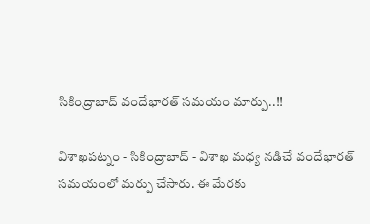సికింద్రాబాద్ వందేభారత్ సమయం మార్పు..!!

విశాఖపట్నం - సికింద్రాబాద్ - విశాఖ మధ్య నడిచే వందేభారత్ సమయంలో మర్పు చేసారు. ఈ మేరకు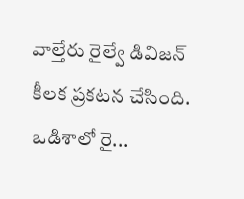వాల్తేరు రైల్వే డివిజన్ కీలక ప్రకటన చేసింది. ఒడిశాలో రై...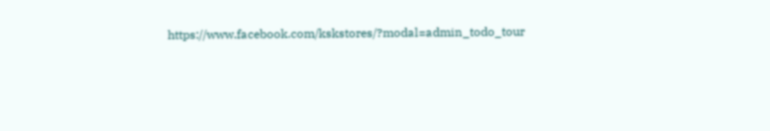https://www.facebook.com/kskstores/?modal=admin_todo_tour